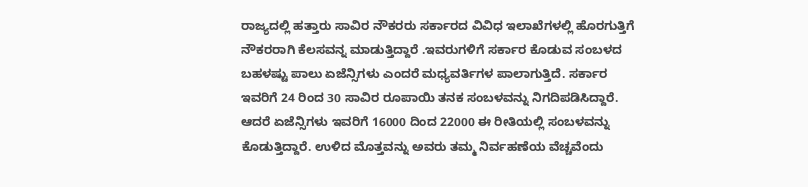ರಾಜ್ಯದಲ್ಲಿ ಹತ್ತಾರು ಸಾವಿರ ನೌಕರರು ಸರ್ಕಾರದ ವಿವಿಧ ಇಲಾಖೆಗಳಲ್ಲಿ ಹೊರಗುತ್ತಿಗೆ ನೌಕರರಾಗಿ ಕೆಲಸವನ್ನ ಮಾಡುತ್ತಿದ್ದಾರೆ .ಇವರುಗಳಿಗೆ ಸರ್ಕಾರ ಕೊಡುವ ಸಂಬಳದ ಬಹಳಷ್ಟು ಪಾಲು ಏಜೆನ್ಸಿಗಳು ಎಂದರೆ ಮಧ್ಯವರ್ತಿಗಳ ಪಾಲಾಗುತ್ತಿದೆ. ಸರ್ಕಾರ ಇವರಿಗೆ 24 ರಿಂದ 30 ಸಾವಿರ ರೂಪಾಯಿ ತನಕ ಸಂಬಳವನ್ನು ನಿಗದಿಪಡಿಸಿದ್ದಾರೆ. ಆದರೆ ಏಜೆನ್ಸಿಗಳು ಇವರಿಗೆ 16000 ದಿಂದ 22000 ಈ ರೀತಿಯಲ್ಲಿ ಸಂಬಳವನ್ನು ಕೊಡುತ್ತಿದ್ದಾರೆ. ಉಳಿದ ಮೊತ್ತವನ್ನು ಅವರು ತಮ್ಮ ನಿರ್ವಹಣೆಯ ವೆಚ್ಚವೆಂದು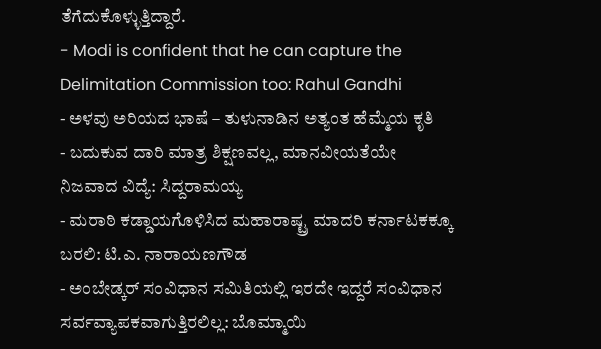ತೆಗೆದುಕೊಳ್ಳುತ್ತಿದ್ದಾರೆ.
- Modi is confident that he can capture the Delimitation Commission too: Rahul Gandhi
- ಅಳವು ಅರಿಯದ ಭಾಷೆ – ತುಳುನಾಡಿನ ಅತ್ಯಂತ ಹೆಮ್ಮೆಯ ಕೃತಿ
- ಬದುಕುವ ದಾರಿ ಮಾತ್ರ ಶಿಕ್ಷಣವಲ್ಲ, ಮಾನವೀಯತೆಯೇ ನಿಜವಾದ ವಿದ್ಯೆ: ಸಿದ್ದರಾಮಯ್ಯ
- ಮರಾಠಿ ಕಡ್ಡಾಯಗೊಳಿಸಿದ ಮಹಾರಾಷ್ಟ್ರ ಮಾದರಿ ಕರ್ನಾಟಕಕ್ಕೂ ಬರಲಿ: ಟಿ.ಎ. ನಾರಾಯಣಗೌಡ
- ಅಂಬೇಡ್ಕರ್ ಸಂವಿಧಾನ ಸಮಿತಿಯಲ್ಲಿ ಇರದೇ ಇದ್ದರೆ ಸಂವಿಧಾನ ಸರ್ವವ್ಯಾಪಕವಾಗುತ್ತಿರಲಿಲ್ಲ: ಬೊಮ್ಮಾಯಿ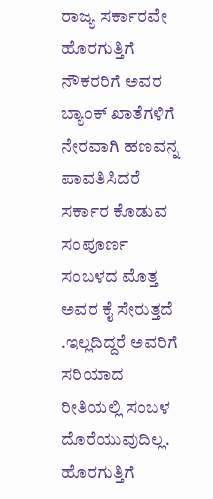ರಾಜ್ಯ ಸರ್ಕಾರವೇ ಹೊರಗುತ್ತಿಗೆ ನೌಕರರಿಗೆ ಅವರ ಬ್ಯಾಂಕ್ ಖಾತೆಗಳಿಗೆ ನೇರವಾಗಿ ಹಣವನ್ನ ಪಾವತಿಸಿದರೆ ಸರ್ಕಾರ ಕೊಡುವ ಸಂಪೂರ್ಣ ಸಂಬಳದ ಮೊತ್ತ ಅವರ ಕೈ ಸೇರುತ್ತದೆ .ಇಲ್ಲದಿದ್ದರೆ ಅವರಿಗೆ ಸರಿಯಾದ ರೀತಿಯಲ್ಲಿ ಸಂಬಳ ದೊರೆಯುವುದಿಲ್ಲ.
ಹೊರಗುತ್ತಿಗೆ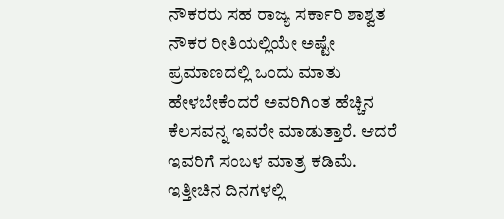ನೌಕರರು ಸಹ ರಾಜ್ಯ ಸರ್ಕಾರಿ ಶಾಶ್ವತ ನೌಕರ ರೀತಿಯಲ್ಲಿಯೇ ಅಷ್ಟೇ ಪ್ರಮಾಣದಲ್ಲಿ ಒಂದು ಮಾತು ಹೇಳಬೇಕೆಂದರೆ ಅವರಿಗಿಂತ ಹೆಚ್ಚಿನ ಕೆಲಸವನ್ನ ಇವರೇ ಮಾಡುತ್ತಾರೆ. ಆದರೆ ಇವರಿಗೆ ಸಂಬಳ ಮಾತ್ರ ಕಡಿಮೆ. ಇತ್ತೀಚಿನ ದಿನಗಳಲ್ಲಿ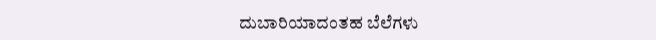ದುಬಾರಿಯಾದಂತಹ ಬೆಲೆಗಳು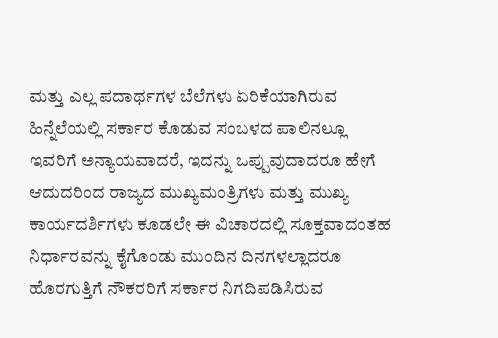ಮತ್ತು ಎಲ್ಲ ಪದಾರ್ಥಗಳ ಬೆಲೆಗಳು ಏರಿಕೆಯಾಗಿರುವ ಹಿನ್ನೆಲೆಯಲ್ಲಿ ಸರ್ಕಾರ ಕೊಡುವ ಸಂಬಳದ ಪಾಲಿನಲ್ಲೂ ಇವರಿಗೆ ಅನ್ಯಾಯವಾದರೆ, ಇದನ್ನು ಒಪ್ಪುವುದಾದರೂ ಹೇಗೆ ಆದುದರಿಂದ ರಾಜ್ಯದ ಮುಖ್ಯಮಂತ್ರಿಗಳು ಮತ್ತು ಮುಖ್ಯ ಕಾರ್ಯದರ್ಶಿಗಳು ಕೂಡಲೇ ಈ ವಿಚಾರದಲ್ಲಿ ಸೂಕ್ತವಾದಂತಹ ನಿರ್ಧಾರವನ್ನು ಕೈಗೊಂಡು ಮುಂದಿನ ದಿನಗಳಲ್ಲಾದರೂ ಹೊರಗುತ್ತಿಗೆ ನೌಕರರಿಗೆ ಸರ್ಕಾರ ನಿಗದಿಪಡಿಸಿರುವ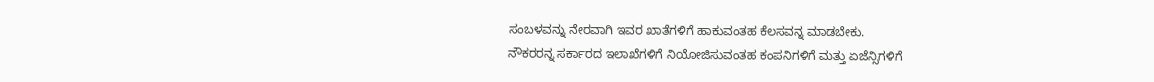ಸಂಬಳವನ್ನು ನೇರವಾಗಿ ಇವರ ಖಾತೆಗಳಿಗೆ ಹಾಕುವಂತಹ ಕೆಲಸವನ್ನ ಮಾಡಬೇಕು.
ನೌಕರರನ್ನ ಸರ್ಕಾರದ ಇಲಾಖೆಗಳಿಗೆ ನಿಯೋಜಿಸುವಂತಹ ಕಂಪನಿಗಳಿಗೆ ಮತ್ತು ಏಜೆನ್ಸಿಗಳಿಗೆ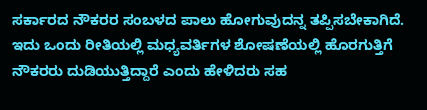ಸರ್ಕಾರದ ನೌಕರರ ಸಂಬಳದ ಪಾಲು ಹೋಗುವುದನ್ನ ತಪ್ಪಿಸಬೇಕಾಗಿದೆ. ಇದು ಒಂದು ರೀತಿಯಲ್ಲಿ ಮಧ್ಯವರ್ತಿಗಳ ಶೋಷಣೆಯಲ್ಲಿ ಹೊರಗುತ್ತಿಗೆ ನೌಕರರು ದುಡಿಯುತ್ತಿದ್ದಾರೆ ಎಂದು ಹೇಳಿದರು ಸಹ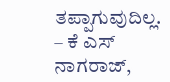ತಪ್ಪಾಗುವುದಿಲ್ಲ.
– ಕೆ ಎಸ್ ನಾಗರಾಜ್,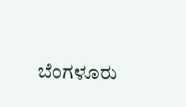ಬೆಂಗಳೂರು